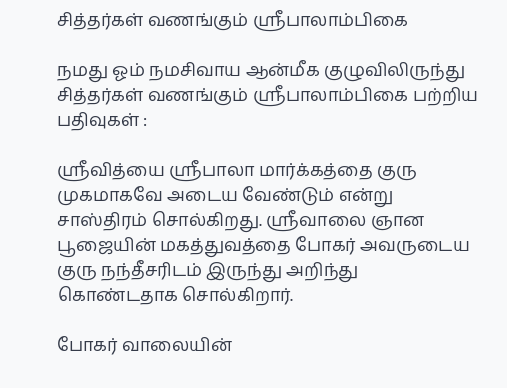சித்தர்கள் வணங்கும் ஸ்ரீபாலாம்பிகை

நமது ஓம் நமசிவாய ஆன்மீக குழுவிலிருந்து சித்தர்கள் வணங்கும் ஸ்ரீபாலாம்பிகை பற்றிய பதிவுகள் :

ஸ்ரீவித்யை ஸ்ரீபாலா மார்க்கத்தை குரு முகமாகவே அடைய வேண்டும் என்று சாஸ்திரம் சொல்கிறது. ஸ்ரீவாலை ஞான பூஜையின் மகத்துவத்தை போகர் அவருடைய குரு நந்தீசரிடம் இருந்து அறிந்து கொண்டதாக சொல்கிறார்.

போகர் வாலையின்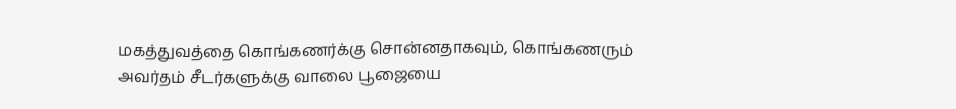மகத்துவத்தை கொங்கணர்க்கு சொன்னதாகவும், கொங்கணரும் அவர்தம் சீடர்களுக்கு வாலை பூஜையை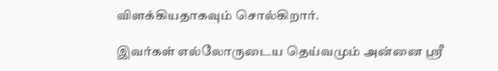விளக்கியதாகவும் சொல்கிறார்.

இவர்கள் எல்லோருடைய தெய்வமும் அன்னை ஸ்ரீ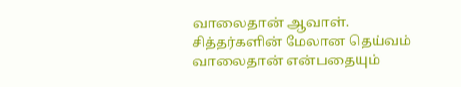வாலைதான் ஆவாள். சித்தர்களின் மேலான தெய்வம் வாலைதான் என்பதையும்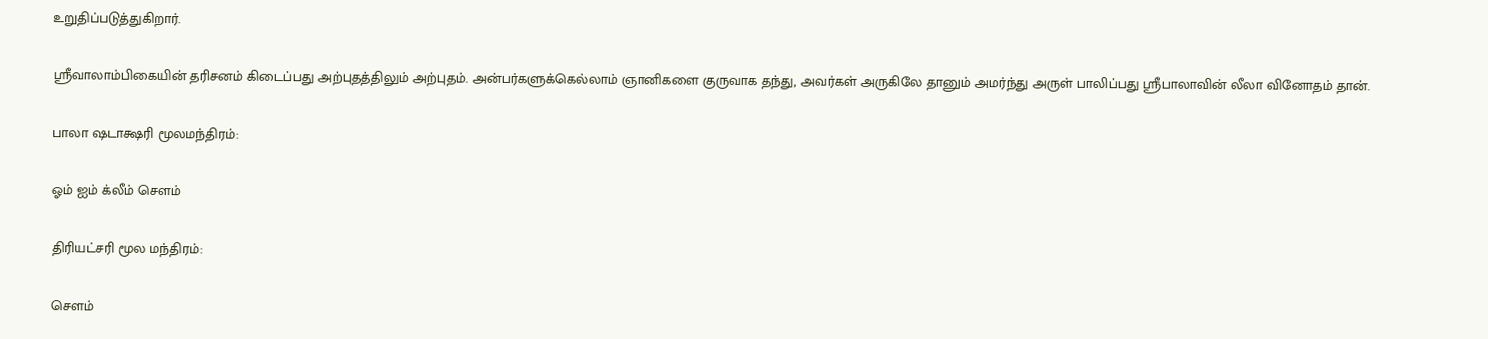உறுதிப்படுத்துகிறார்.

ஸ்ரீவாலாம்பிகையின் தரிசனம் கிடைப்பது அற்புதத்திலும் அற்புதம். அன்பர்களுக்கெல்லாம் ஞானிகளை குருவாக தந்து, அவர்கள் அருகிலே தானும் அமர்ந்து அருள் பாலிப்பது ஸ்ரீபாலாவின் லீலா வினோதம் தான்.

பாலா ஷடாக்ஷரி மூலமந்திரம்:

ஓம் ஐம் க்லீம் சௌம்

திரியட்சரி மூல மந்திரம்:

சௌம்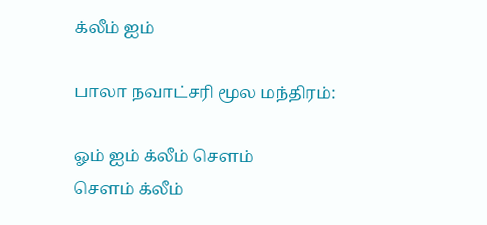க்லீம் ஐம்

பாலா நவாட்சரி மூல மந்திரம்:

ஓம் ஐம் க்லீம் சௌம்
சௌம் க்லீம்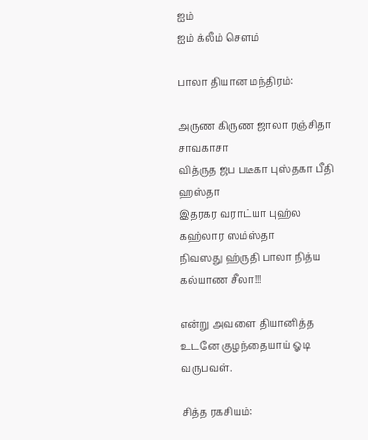ஐம்
ஐம் க்லீம் சௌம்

பாலா தியான மந்திரம்:

அருண கிருண ஜாலா ரஞ்சிதா சாவகாசா
வித்ருத ஜப படீகா புஸ்தகா பீதி ஹஸ்தா
இதரகர வராட்யா புஹ்ல கஹ்லார ஸம்ஸ்தா
நிவஸது ஹ்ருதி பாலா நித்ய கல்யாண சீலா!!!

என்று அவளை தியானித்த உடனே குழந்தையாய் ஓடி வருபவள்.

சித்த ரகசியம்: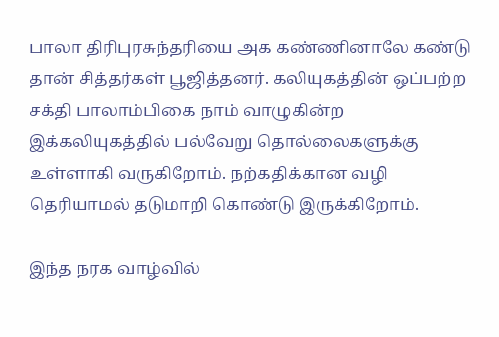பாலா திரிபுரசுந்தரியை அக கண்ணினாலே கண்டு தான் சித்தர்கள் பூஜித்தனர். கலியுகத்தின் ஒப்பற்ற சக்தி பாலாம்பிகை நாம் வாழுகின்ற இக்கலியுகத்தில் பல்வேறு தொல்லைகளுக்கு உள்ளாகி வருகிறோம். நற்கதிக்கான வழி தெரியாமல் தடுமாறி கொண்டு இருக்கிறோம்.

இந்த நரக வாழ்வில்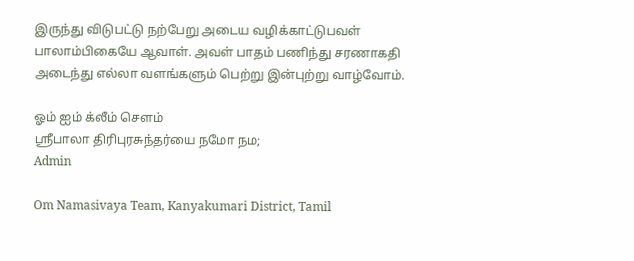இருந்து விடுபட்டு நற்பேறு அடைய வழிக்காட்டுபவள் பாலாம்பிகையே ஆவாள். அவள் பாதம் பணிந்து சரணாகதி அடைந்து எல்லா வளங்களும் பெற்று இன்புற்று வாழ்வோம்.

ஓம் ஐம் க்லீம் சௌம்
ஸ்ரீபாலா திரிபுரசுந்தர்யை நமோ நம;
Admin

Om Namasivaya Team, Kanyakumari District, Tamil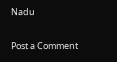Nadu

Post a Comment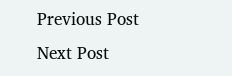Previous Post Next Post